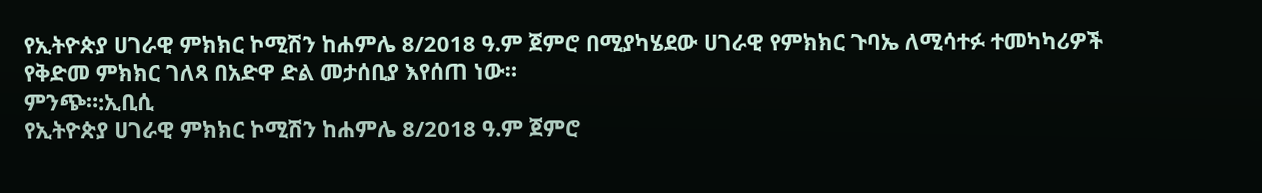የኢትዮጵያ ሀገራዊ ምክክር ኮሚሽን ከሐምሌ 8/2018 ዓ.ም ጀምሮ በሚያካሄደው ሀገራዊ የምክክር ጉባኤ ለሚሳተፉ ተመካካሪዎች የቅድመ ምክክር ገለጻ በአድዋ ድል መታሰቢያ እየሰጠ ነው።
ምንጭ።:ኢቢሲ
የኢትዮጵያ ሀገራዊ ምክክር ኮሚሽን ከሐምሌ 8/2018 ዓ.ም ጀምሮ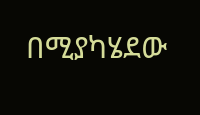በሚያካሄደው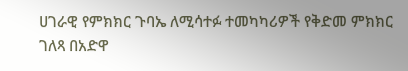ሀገራዊ የምክክር ጉባኤ ለሚሳተፉ ተመካካሪዎች የቅድመ ምክክር ገለጻ በአድዋ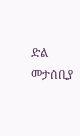ድል መታሰቢያ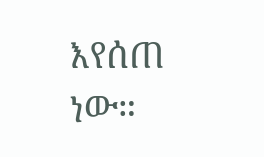እየሰጠ ነው።